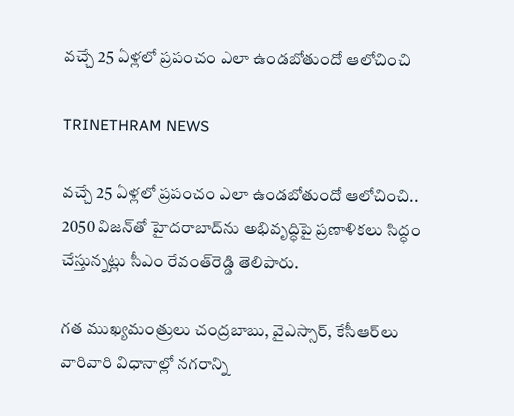వచ్చే 25 ఏళ్లలో ప్రపంచం ఎలా ఉండబోతుందో ఆలోచించి

TRINETHRAM NEWS

వచ్చే 25 ఏళ్లలో ప్రపంచం ఎలా ఉండబోతుందో ఆలోచించి.. 2050 విజన్‌తో హైదరాబాద్‌ను అభివృద్ధిపై ప్రణాళికలు సిద్ధం చేస్తున్నట్లు సీఎం రేవంత్‌రెడ్డి తెలిపారు.

గత ముఖ్యమంత్రులు చంద్రబాబు, వైఎస్సార్, కేసీఆర్‌లు వారివారి విధానాల్లో నగరాన్ని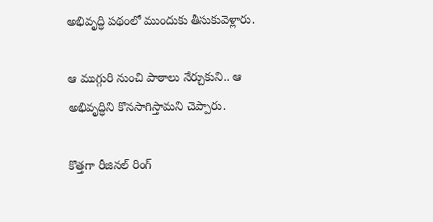అభివృద్ధి పథంలో ముందుకు తీసుకువెళ్లారు.

ఆ ముగ్గురి నుంచి పాఠాలు నేర్చుకుని.. ఆ అభివృద్ధిని కొనసాగిస్తామని చెప్పారు.

కొత్తగా రీజినల్ రింగ్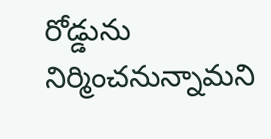రోడ్డును నిర్మించనున్నామని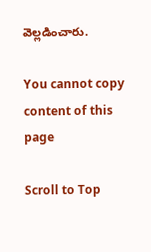వెల్లడించారు.

You cannot copy content of this page

Scroll to Top